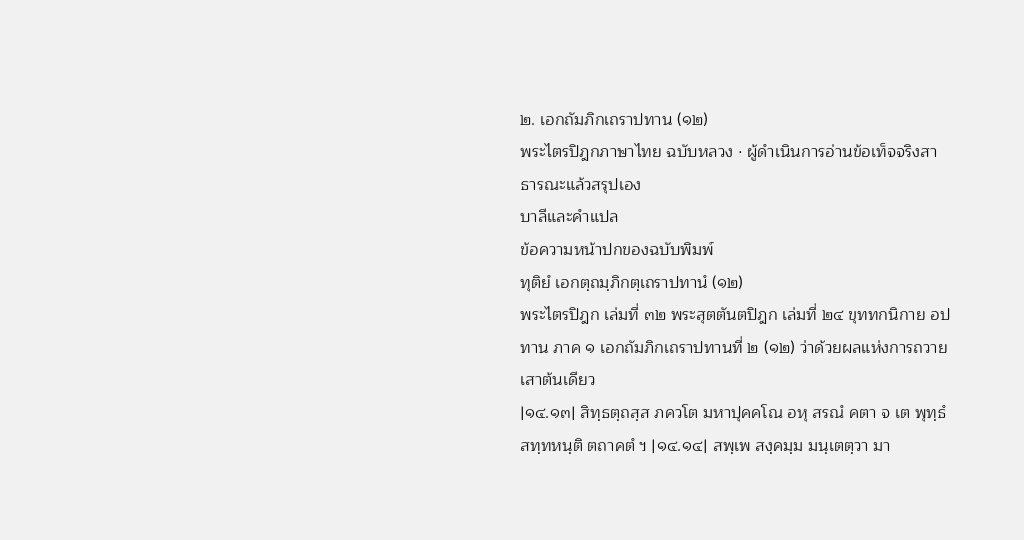๒. เอกถัมภิกเถราปทาน (๑๒)
พระไตรปิฎกภาษาไทย ฉบับหลวง · ผู้ดำเนินการอ่านข้อเท็จจริงสาธารณะแล้วสรุปเอง
บาลีและคำแปล
ข้อความหน้าปกของฉบับพิมพ์
ทุติยํ เอกตฺถมฺภิกตฺเถราปทานํ (๑๒)
พระไตรปิฎก เล่มที่ ๓๒ พระสุตตันตปิฎก เล่มที่ ๒๔ ขุททกนิกาย อปทาน ภาค ๑ เอกถัมภิกเถราปทานที่ ๒ (๑๒) ว่าด้วยผลแห่งการถวายเสาต้นเดียว
|๑๔.๑๓| สิทฺธตฺถสฺส ภควโต มหาปุคคโณ อหุ สรณํ คตา จ เต พุทฺธํ สทฺทหนฺติ ตถาคตํ ฯ |๑๔.๑๔| สพฺเพ สงฺคมฺม มนฺเตตฺวา มา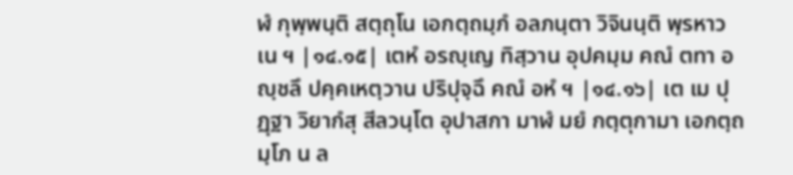ฬํ กุพฺพนฺติ สตฺถุโน เอกตฺถมฺภํ อลภนฺตา วิจินนฺติ พฺรหาวเน ฯ |๑๔.๑๕| เตหํ อรญฺเญ ทิสฺวาน อุปคมฺม คณํ ตทา อญฺชลึ ปคฺคเหตฺวาน ปริปุจฺฉึ คณํ อหํ ฯ |๑๔.๑๖| เต เม ปุฏฺฐา วิยากํสุ สีลวนฺโต อุปาสกา มาฬํ มยํ กตฺตุกามา เอกตฺถมฺโภ น ล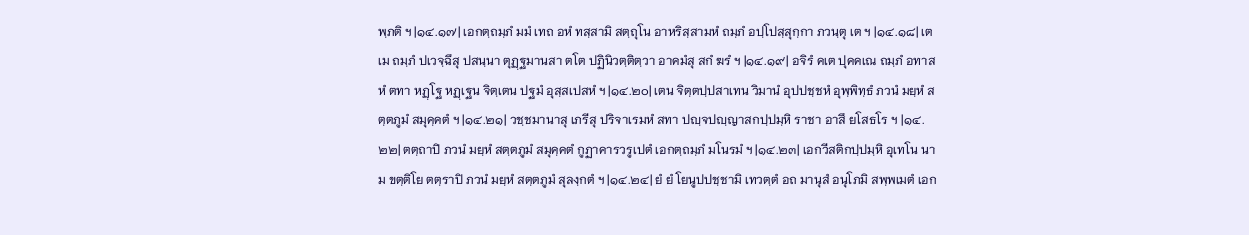พฺภติ ฯ |๑๔.๑๗| เอกตฺถมฺภํ มมํ เทถ อหํ ทสฺสามิ สตฺถุโน อาหริสฺสามหํ ถมฺภํ อปฺโปสฺสุกฺกา ภวนฺตุ เต ฯ |๑๔.๑๘| เต เม ถมฺภํ ปเวจฺฉึสุ ปสนฺนา ตุฏฺฐมานสา ตโต ปฏินิวตฺติตฺวา อาคมํสุ สกํ ฆรํ ฯ |๑๔.๑๙| อจิรํ คเต ปุคคเณ ถมฺภํ อทาสหํ ตทา หฏฺโฐ หฏฺเฐน จิตฺเตน ปฐมํ อุสฺสเปสหํ ฯ |๑๔.๒๐| เตน จิตฺตปฺปสาเทน วิมานํ อุปปชฺชหํ อุพฺพิทฺธํ ภวนํ มยฺหํ สตฺตภูมํ สมุคฺคตํ ฯ |๑๔.๒๑| วชฺชมานาสุ เภรีสุ ปริจาเรมหํ สทา ปญฺจปญฺญาสกปฺปมฺหิ ราชา อาสึ ยโสธโร ฯ |๑๔.๒๒| ตตฺถาปิ ภวนํ มยฺหํ สตฺตภูมํ สมุคฺคตํ กูฏาคารวรูเปตํ เอกตฺถมฺภํ มโนรมํ ฯ |๑๔.๒๓| เอกวีสติกปฺปมฺหิ อุเทโน นาม ขตฺติโย ตตฺราปิ ภวนํ มยฺหํ สตฺตภูมํ สุลงฺกตํ ฯ |๑๔.๒๔| ยํ ยํ โยนูปปชฺชามิ เทวตฺตํ อถ มานุสํ อนุโภมิ สพฺพเมตํ เอก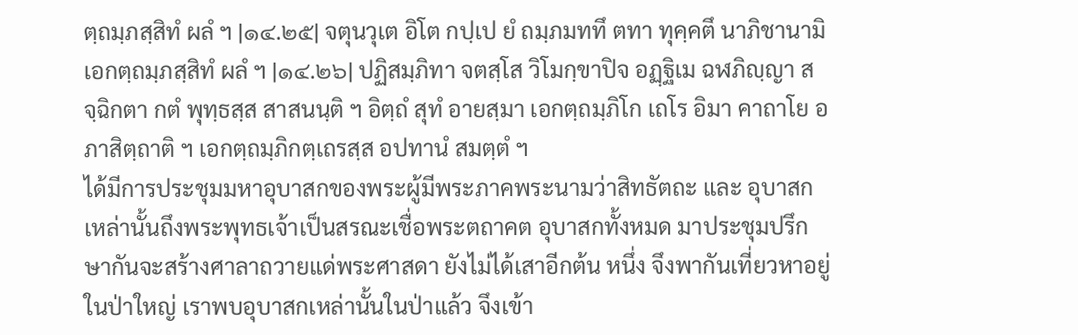ตฺถมฺภสฺสิทํ ผลํ ฯ |๑๔.๒๕| จตุนวุเต อิโต กปฺเป ยํ ถมฺภมททึ ตทา ทุคฺคตึ นาภิชานามิ เอกตฺถมฺภสฺสิทํ ผลํ ฯ |๑๔.๒๖| ปฏิสมฺภิทา จตสฺโส วิโมกฺขาปิจ อฏฺฐิเม ฉฬภิญฺญา สจฺฉิกตา กตํ พุทฺธสฺส สาสนนฺติ ฯ อิตฺถํ สุทํ อายสฺมา เอกตฺถมฺภิโก เถโร อิมา คาถาโย อภาสิตฺถาติ ฯ เอกตฺถมฺภิกตฺเถรสฺส อปทานํ สมตฺตํ ฯ
ได้มีการประชุมมหาอุบาสกของพระผู้มีพระภาคพระนามว่าสิทธัตถะ และ อุบาสกเหล่านั้นถึงพระพุทธเจ้าเป็นสรณะเชื่อพระตถาคต อุบาสกทั้งหมด มาประชุมปรึกษากันจะสร้างศาลาถวายแด่พระศาสดา ยังไม่ได้เสาอีกต้น หนึ่ง จึงพากันเที่ยวหาอยู่ในป่าใหญ่ เราพบอุบาสกเหล่านั้นในป่าแล้ว จึงเข้า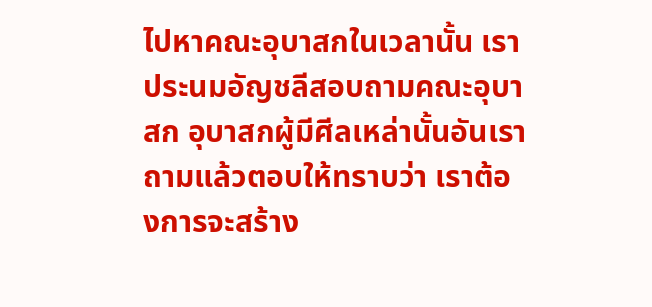ไปหาคณะอุบาสกในเวลานั้น เราประนมอัญชลีสอบถามคณะอุบาสก อุบาสกผู้มีศีลเหล่านั้นอันเราถามแล้วตอบให้ทราบว่า เราต้องการจะสร้าง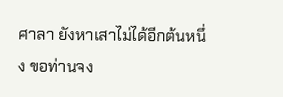ศาลา ยังหาเสาไม่ได้อีกต้นหนึ่ง ขอท่านจง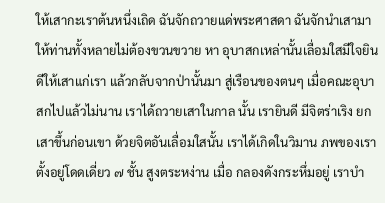ให้เสากะเราต้นหนึ่งเถิด ฉันจักถวายแด่พระศาสดา ฉันจักนำเสามาให้ท่านทั้งหลายไม่ต้องขวนขวาย หา อุบาสกเหล่านั้นเลื่อมใสมีใจยินดีให้เสาแก่เรา แล้วกลับจากป่านั้นมา สู่เรือนของตนๆ เมื่อคณะอุบาสกไปแล้วไม่นาน เราได้ถวายเสาในกาล นั้น เรายินดี มีจิตร่าเริง ยกเสาขึ้นก่อนเขา ด้วยจิตอันเลื่อมใสนั้น เราได้เกิดในวิมาน ภพของเราตั้งอยู่โดดเดี่ยว ๗ ชั้น สูงตระหง่าน เมื่อ กลองดังกระหึ่มอยู่ เราบำ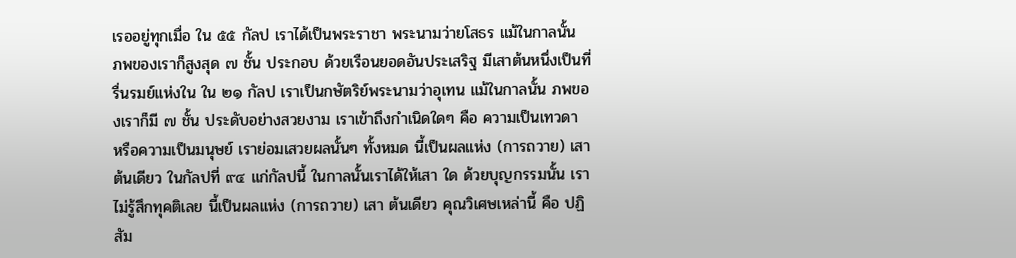เรออยู่ทุกเมื่อ ใน ๕๕ กัลป เราได้เป็นพระราชา พระนามว่ายโสธร แม้ในกาลนั้น ภพของเราก็สูงสุด ๗ ชั้น ประกอบ ด้วยเรือนยอดอันประเสริฐ มีเสาต้นหนึ่งเป็นที่รื่นรมย์แห่งใน ใน ๒๑ กัลป เราเป็นกษัตริย์พระนามว่าอุเทน แม้ในกาลนั้น ภพของเราก็มี ๗ ชั้น ประดับอย่างสวยงาม เราเข้าถึงกำเนิดใดๆ คือ ความเป็นเทวดา หรือความเป็นมนุษย์ เราย่อมเสวยผลนั้นๆ ทั้งหมด นี้เป็นผลแห่ง (การถวาย) เสาต้นเดียว ในกัลปที่ ๙๔ แก่กัลปนี้ ในกาลนั้นเราได้ให้เสา ใด ด้วยบุญกรรมนั้น เราไม่รู้สึกทุคติเลย นี้เป็นผลแห่ง (การถวาย) เสา ต้นเดียว คุณวิเศษเหล่านี้ คือ ปฏิสัม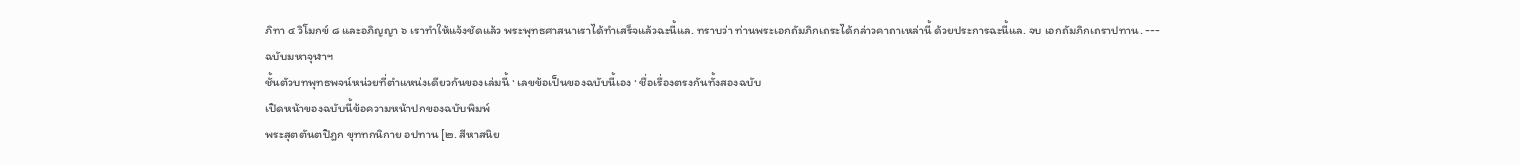ภิทา ๔ วิโมกข์ ๘ และอภิญญา ๖ เราทำให้แจ้งชัดแล้ว พระพุทธศาสนาเราได้ทำเสร็จแล้วฉะนี้แล. ทราบว่า ท่านพระเอกถัมภิกเถระได้กล่าวคาถาเหล่านี้ ด้วยประการฉะนี้แล. จบ เอกถัมภิกเถราปทาน. ---
ฉบับมหาจุฬาฯ
ชั้นตัวบทพุทธพจน์หน่วยที่ตำแหน่งเดียวกันของเล่มนี้ · เลขข้อเป็นของฉบับนี้เอง · ชื่อเรื่องตรงกันทั้งสองฉบับ
เปิดหน้าของฉบับนี้ข้อความหน้าปกของฉบับพิมพ์
พระสุตตันตปิฎก ขุททกนิกาย อปทาน [๒. สีหาสนิย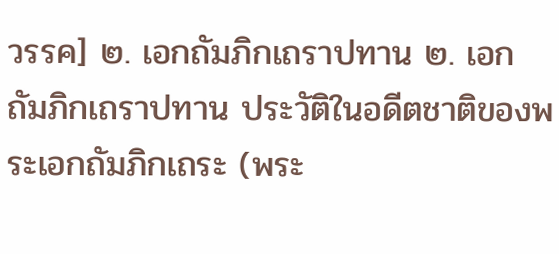วรรค] ๒. เอกถัมภิกเถราปทาน ๒. เอกถัมภิกเถราปทาน ประวัติในอดีตชาติของพระเอกถัมภิกเถระ (พระ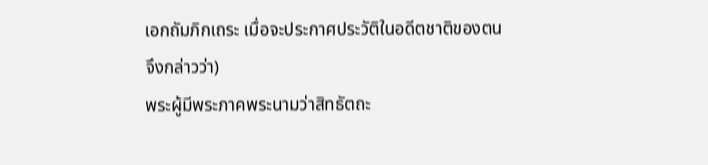เอกถัมภิกเถระ เมื่อจะประกาศประวัติในอดีตชาติของตน จึงกล่าวว่า)
พระผู้มีพระภาคพระนามว่าสิทธัตถะ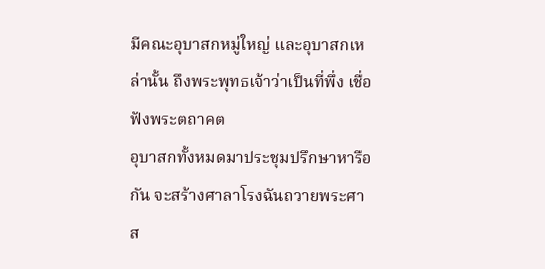มีคณะอุบาสกหมู่ใหญ่ และอุบาสกเหล่านั้น ถึงพระพุทธเจ้าว่าเป็นที่พึ่ง เชื่อฟังพระตถาคต
อุบาสกทั้งหมดมาประชุมปรึกษาหารือกัน จะสร้างศาลาโรงฉันถวายพระศาส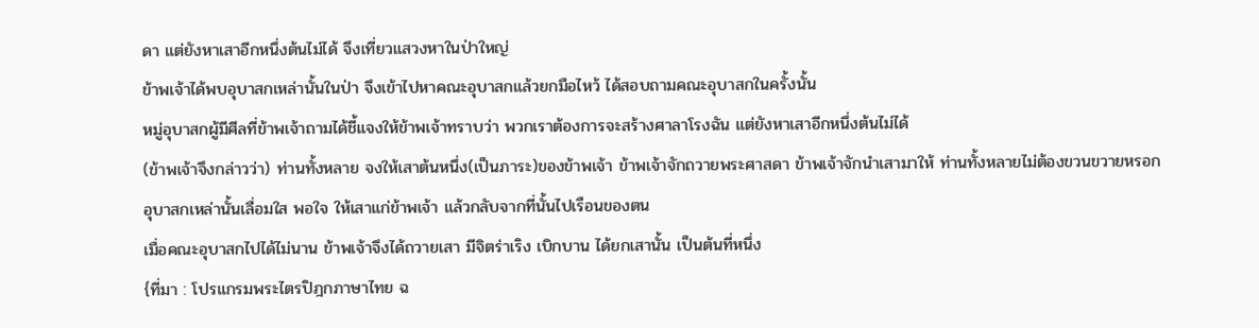ดา แต่ยังหาเสาอีกหนึ่งต้นไม่ได้ จึงเที่ยวแสวงหาในป่าใหญ่
ข้าพเจ้าได้พบอุบาสกเหล่านั้นในป่า จึงเข้าไปหาคณะอุบาสกแล้วยกมือไหว้ ได้สอบถามคณะอุบาสกในครั้งนั้น
หมู่อุบาสกผู้มีศีลที่ข้าพเจ้าถามได้ชี้แจงให้ข้าพเจ้าทราบว่า พวกเราต้องการจะสร้างศาลาโรงฉัน แต่ยังหาเสาอีกหนึ่งต้นไม่ได้
(ข้าพเจ้าจึงกล่าวว่า) ท่านทั้งหลาย จงให้เสาต้นหนึ่ง(เป็นภาระ)ของข้าพเจ้า ข้าพเจ้าจักถวายพระศาสดา ข้าพเจ้าจักนำเสามาให้ ท่านทั้งหลายไม่ต้องขวนขวายหรอก
อุบาสกเหล่านั้นเลื่อมใส พอใจ ให้เสาแก่ข้าพเจ้า แล้วกลับจากที่นั้นไปเรือนของตน
เมื่อคณะอุบาสกไปได้ไม่นาน ข้าพเจ้าจึงได้ถวายเสา มีจิตร่าเริง เบิกบาน ได้ยกเสานั้น เป็นต้นที่หนึ่ง
{ที่มา : โปรแกรมพระไตรปิฎกภาษาไทย ฉ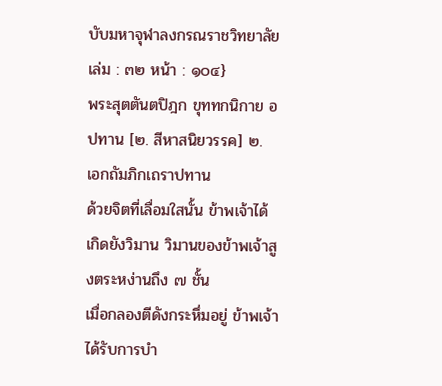บับมหาจุฬาลงกรณราชวิทยาลัย เล่ม : ๓๒ หน้า : ๑๐๔}
พระสุตตันตปิฎก ขุททกนิกาย อปทาน [๒. สีหาสนิยวรรค] ๒. เอกถัมภิกเถราปทาน
ด้วยจิตที่เลื่อมใสนั้น ข้าพเจ้าได้เกิดยังวิมาน วิมานของข้าพเจ้าสูงตระหง่านถึง ๗ ชั้น
เมื่อกลองตีดังกระหึ่มอยู่ ข้าพเจ้าได้รับการบำ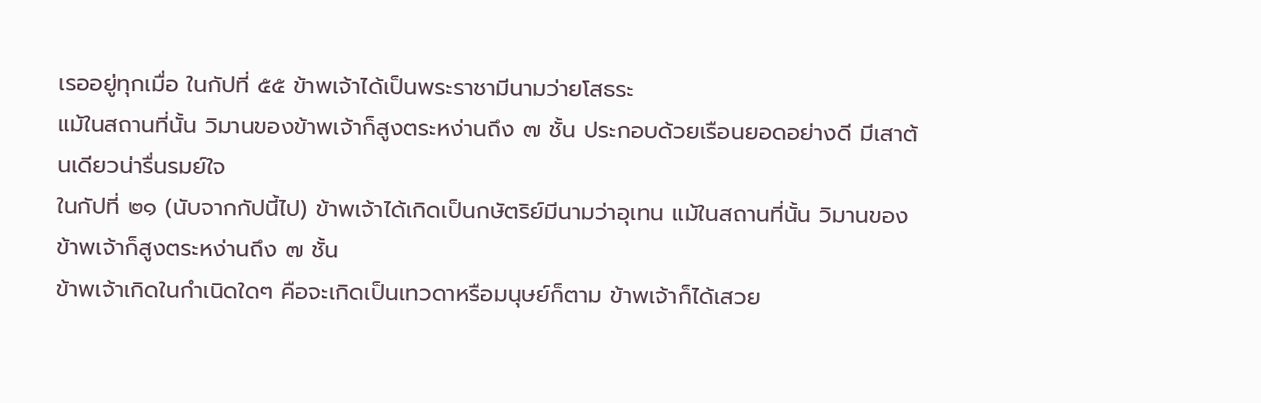เรออยู่ทุกเมื่อ ในกัปที่ ๕๕ ข้าพเจ้าได้เป็นพระราชามีนามว่ายโสธระ
แม้ในสถานที่นั้น วิมานของข้าพเจ้าก็สูงตระหง่านถึง ๗ ชั้น ประกอบด้วยเรือนยอดอย่างดี มีเสาต้นเดียวน่ารื่นรมย์ใจ
ในกัปที่ ๒๑ (นับจากกัปนี้ไป) ข้าพเจ้าได้เกิดเป็นกษัตริย์มีนามว่าอุเทน แม้ในสถานที่นั้น วิมานของข้าพเจ้าก็สูงตระหง่านถึง ๗ ชั้น
ข้าพเจ้าเกิดในกำเนิดใดๆ คือจะเกิดเป็นเทวดาหรือมนุษย์ก็ตาม ข้าพเจ้าก็ได้เสวย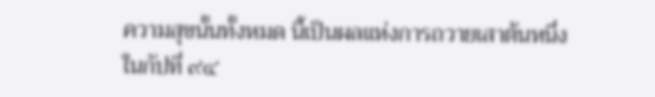ความสุขนั้นทั้งหมด นี้เป็นผลแห่งการถวายเสาต้นหนึ่ง
ในกัปที่ ๙๔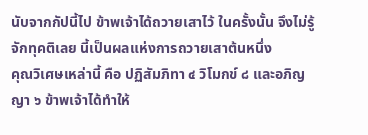นับจากกัปนี้ไป ข้าพเจ้าได้ถวายเสาไว้ ในครั้งนั้น จึงไม่รู้จักทุคติเลย นี้เป็นผลแห่งการถวายเสาต้นหนึ่ง
คุณวิเศษเหล่านี้ คือ ปฏิสัมภิทา ๔ วิโมกข์ ๘ และอภิญญา ๖ ข้าพเจ้าได้ทำให้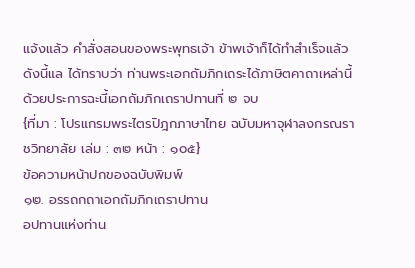แจ้งแล้ว คำสั่งสอนของพระพุทธเจ้า ข้าพเจ้าก็ได้ทำสำเร็จแล้ว ดังนี้แล ได้ทราบว่า ท่านพระเอกถัมภิกเถระได้ภาษิตคาถาเหล่านี้ ด้วยประการฉะนี้เอกถัมภิกเถราปทานที่ ๒ จบ
{ที่มา : โปรแกรมพระไตรปิฎกภาษาไทย ฉบับมหาจุฬาลงกรณราชวิทยาลัย เล่ม : ๓๒ หน้า : ๑๐๕}
ข้อความหน้าปกของฉบับพิมพ์
๑๒. อรรถกถาเอกถัมภิกเถราปทาน
อปทานแห่งท่าน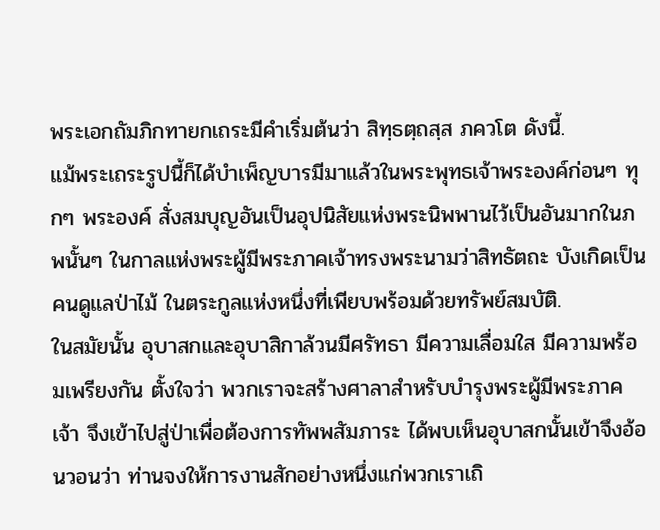พระเอกถัมภิกทายกเถระมีคำเริ่มต้นว่า สิทฺธตฺถสฺส ภควโต ดังนี้.
แม้พระเถระรูปนี้ก็ได้บำเพ็ญบารมีมาแล้วในพระพุทธเจ้าพระองค์ก่อนๆ ทุกๆ พระองค์ สั่งสมบุญอันเป็นอุปนิสัยแห่งพระนิพพานไว้เป็นอันมากในภพนั้นๆ ในกาลแห่งพระผู้มีพระภาคเจ้าทรงพระนามว่าสิทธัตถะ บังเกิดเป็นคนดูแลป่าไม้ ในตระกูลแห่งหนึ่งที่เพียบพร้อมด้วยทรัพย์สมบัติ.
ในสมัยนั้น อุบาสกและอุบาสิกาล้วนมีศรัทธา มีความเลื่อมใส มีความพร้อมเพรียงกัน ตั้งใจว่า พวกเราจะสร้างศาลาสำหรับบำรุงพระผู้มีพระภาคเจ้า จึงเข้าไปสู่ป่าเพื่อต้องการทัพพสัมภาระ ได้พบเห็นอุบาสกนั้นเข้าจึงอ้อนวอนว่า ท่านจงให้การงานสักอย่างหนึ่งแก่พวกเราเถิ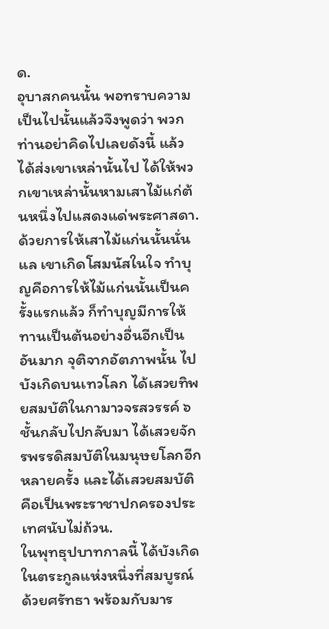ด.
อุบาสกคนนั้น พอทราบความเป็นไปนั้นแล้วจึงพูดว่า พวกท่านอย่าคิดไปเลยดังนี้ แล้วได้ส่งเขาเหล่านั้นไป ได้ให้พวกเขาเหล่านั้นหามเสาไม้แก่ต้นหนึ่งไปแสดงแด่พระศาสดา. ด้วยการให้เสาไม้แก่นนั้นนั่นแล เขาเกิดโสมนัสในใจ ทำบุญคือการให้ไม้แก่นนั้นเป็นครั้งแรกแล้ว ก็ทำบุญมีการให้ทานเป็นต้นอย่างอื่นอีกเป็นอันมาก จุติจากอัตภาพนั้น ไปบังเกิดบนเทวโลก ได้เสวยทิพยสมบัติในกามาวจรสวรรค์ ๖ ชั้นกลับไปกลับมา ได้เสวยจักรพรรดิสมบัติในมนุษยโลกอีกหลายครั้ง และได้เสวยสมบัติคือเป็นพระราชาปกครองประเทศนับไม่ถ้วน.
ในพุทธุปบาทกาลนี้ ได้บังเกิดในตระกูลแห่งหนึ่งที่สมบูรณ์ด้วยศรัทธา พร้อมกับมาร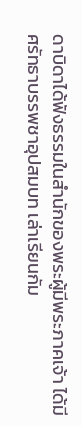ดาบิดาได้ฟังธรรมในสำนักของพระผู้มีพระภาคเจ้า ได้มีศรัทธาบรรพชาอุปสมบท เล่าเรียนกัม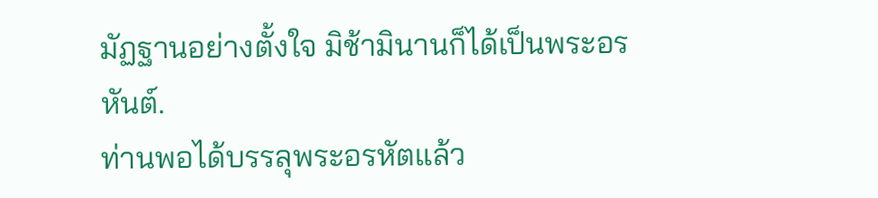มัฏฐานอย่างตั้งใจ มิช้ามินานก็ได้เป็นพระอรหันต์.
ท่านพอได้บรรลุพระอรหัตแล้ว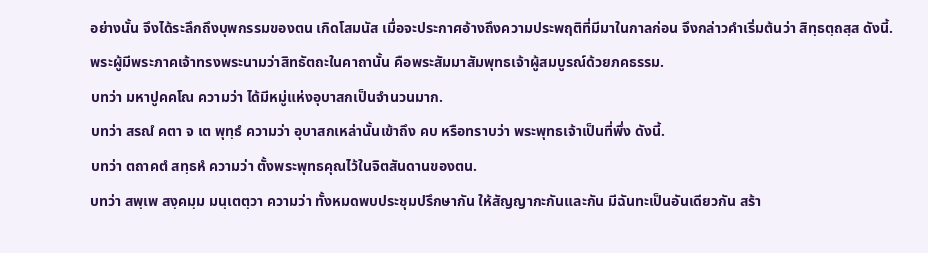อย่างนั้น จึงได้ระลึกถึงบุพกรรมของตน เกิดโสมนัส เมื่อจะประกาศอ้างถึงความประพฤติที่มีมาในกาลก่อน จึงกล่าวคำเริ่มต้นว่า สิทฺธตฺถสฺส ดังนี้.
พระผู้มีพระภาคเจ้าทรงพระนามว่าสิทธัตถะในคาถานั้น คือพระสัมมาสัมพุทธเจ้าผู้สมบูรณ์ด้วยภคธรรม.
บทว่า มหาปูคคโณ ความว่า ได้มีหมู่แห่งอุบาสกเป็นจำนวนมาก.
บทว่า สรณํ คตา จ เต พุทฺธํ ความว่า อุบาสกเหล่านั้นเข้าถึง คบ หรือทราบว่า พระพุทธเจ้าเป็นที่พึ่ง ดังนี้.
บทว่า ตถาคตํ สทฺธหํ ความว่า ตั้งพระพุทธคุณไว้ในจิตสันดานของตน.
บทว่า สพฺเพ สงฺคมฺม มนฺเตตฺวา ความว่า ทั้งหมดพบประชุมปรึกษากัน ให้สัญญากะกันและกัน มีฉันทะเป็นอันเดียวกัน สร้า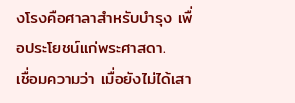งโรงคือศาลาสำหรับบำรุง เพื่อประโยชน์แก่พระศาสดา.
เชื่อมความว่า เมื่อยังไม่ได้เสา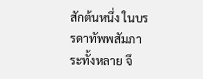สักต้นหนึ่ง ในบรรดาทัพพสัมภาระทั้งหลาย จึ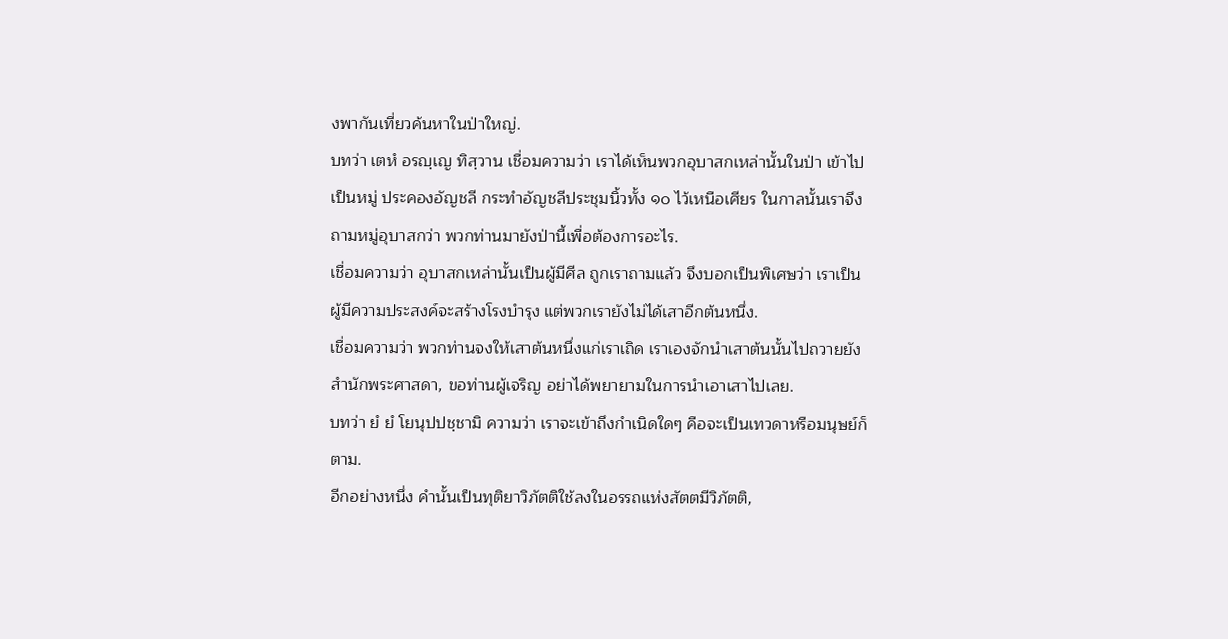งพากันเที่ยวค้นหาในป่าใหญ่.
บทว่า เตหํ อรญฺเญ ทิสฺวาน เชื่อมความว่า เราได้เห็นพวกอุบาสกเหล่านั้นในป่า เข้าไปเป็นหมู่ ประคองอัญชลี กระทำอัญชลีประชุมนิ้วทั้ง ๑๐ ไว้เหนือเศียร ในกาลนั้นเราจึงถามหมู่อุบาสกว่า พวกท่านมายังป่านี้เพื่อต้องการอะไร.
เชื่อมความว่า อุบาสกเหล่านั้นเป็นผู้มีศีล ถูกเราถามแล้ว จึงบอกเป็นพิเศษว่า เราเป็นผู้มีความประสงค์จะสร้างโรงบำรุง แต่พวกเรายังไม่ได้เสาอีกต้นหนึ่ง.
เชื่อมความว่า พวกท่านจงให้เสาต้นหนึ่งแก่เราเถิด เราเองจักนำเสาต้นนั้นไปถวายยังสำนักพระศาสดา, ขอท่านผู้เจริญ อย่าได้พยายามในการนำเอาเสาไปเลย.
บทว่า ยํ ยํ โยนุปปชฺชามิ ความว่า เราจะเข้าถึงกำเนิดใดๆ คือจะเป็นเทวดาหรือมนุษย์ก็ตาม.
อีกอย่างหนึ่ง คำนั้นเป็นทุติยาวิภัตติใช้ลงในอรรถแห่งสัตตมีวิภัตติ,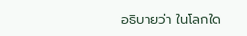อธิบายว่า ในโลกใด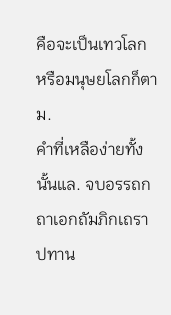คือจะเป็นเทวโลก หรือมนุษยโลกก็ตาม.
คำที่เหลือง่ายทั้งนั้นแล. จบอรรถกถาเอกถัมภิกเถราปทาน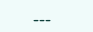---